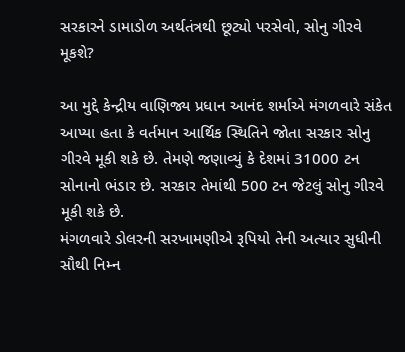સરકારને ડામાડોળ અર્થતંત્રથી છૂટ્યો પરસેવો, સોનુ ગીરવે મૂકશે?

આ મુદ્દે કેન્દ્રીય વાણિજ્ય પ્રધાન આનંદ શર્માએ મંગળવારે સંકેત આપ્યા હતા કે વર્તમાન આર્થિક સ્થિતિને જોતા સરકાર સોનુ ગીરવે મૂકી શકે છે. તેમણે જણાવ્યું કે દેશમાં 31000 ટન સોનાનો ભંડાર છે. સરકાર તેમાંથી 500 ટન જેટલું સોનુ ગીરવે મૂકી શકે છે.
મંગળવારે ડોલરની સરખામણીએ રૂપિયો તેની અત્યાર સુધીની સૌથી નિમ્ન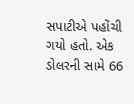સપાટીએ પહોંચી ગયો હતો. એક ડોલરની સામે 66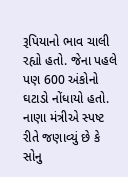રૂપિયાનો ભાવ ચાલી રહ્યો હતો. જેના પહલે પણ 600 અંકોનો ઘટાડો નોંધાયો હતો. નાણા મંત્રીએ સ્પષ્ટ રીતે જણાવ્યું છે કે સોનુ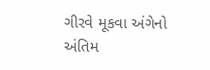ગીરવે મૂકવા અંગેનો અંતિમ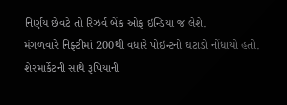નિર્ણય છેવટે તો રિઝર્વ બેંક ઓફ ઇન્ડિયા જ લેશે.
મંગળવારે નિફ્ટીમાં 200થી વધારે પોઇન્ટનો ઘટાડો નોંધાયો હતો. શેરમાર્કેટની સાથે રૂપિયાની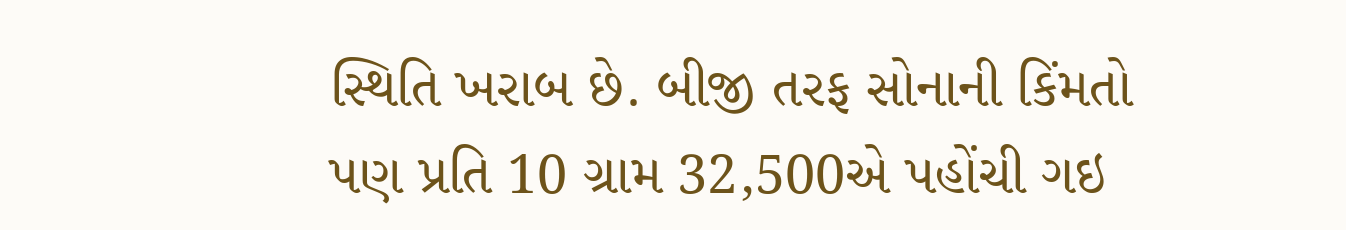સ્થિતિ ખરાબ છે. બીજી તરફ સોનાની કિંમતો પણ પ્રતિ 10 ગ્રામ 32,500એ પહોંચી ગઇ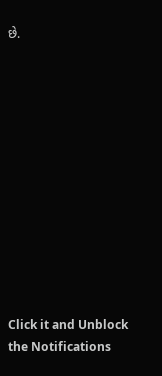છે.












Click it and Unblock the Notifications